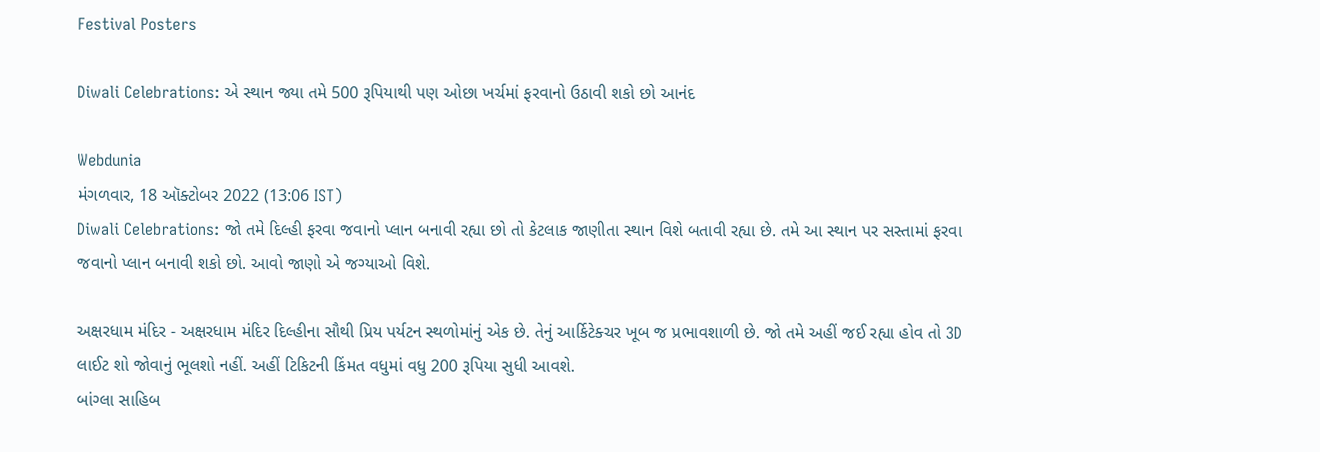Festival Posters

Diwali Celebrations: એ સ્થાન જ્યા તમે 500 રૂપિયાથી પણ ઓછા ખર્ચમાં ફરવાનો ઉઠાવી શકો છો આનંદ

Webdunia
મંગળવાર, 18 ઑક્ટોબર 2022 (13:06 IST)
Diwali Celebrations: જો તમે દિલ્હી ફરવા જવાનો પ્લાન બનાવી રહ્યા છો તો કેટલાક જાણીતા સ્થાન વિશે બતાવી રહ્યા છે. તમે આ સ્થાન પર સસ્તામાં ફરવા જવાનો પ્લાન બનાવી શકો છો. આવો જાણો એ જગ્યાઓ વિશે.

અક્ષરધામ મંદિર - અક્ષરધામ મંદિર દિલ્હીના સૌથી પ્રિય પર્યટન સ્થળોમાંનું એક છે. તેનું આર્કિટેક્ચર ખૂબ જ પ્રભાવશાળી છે. જો તમે અહીં જઈ રહ્યા હોવ તો 3D લાઈટ શો જોવાનું ભૂલશો નહીં. અહીં ટિકિટની કિંમત વધુમાં વધુ 200 રૂપિયા સુધી આવશે.
બાંગ્લા સાહિબ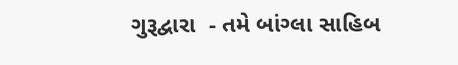ગુરૂદ્વારા  - તમે બાંગ્લા સાહિબ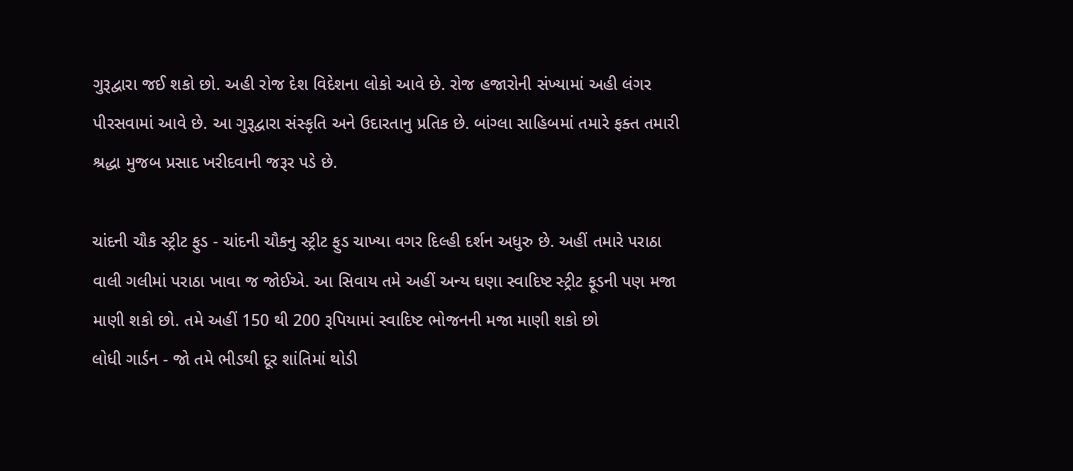ગુરૂદ્વારા જઈ શકો છો. અહી રોજ દેશ વિદેશના લોકો આવે છે. રોજ હજારોની સંખ્યામાં અહી લંગર પીરસવામાં આવે છે. આ ગુરૂદ્વારા સંસ્કૃતિ અને ઉદારતાનુ પ્રતિક છે. બાંગ્લા સાહિબમાં તમારે ફક્ત તમારી શ્રદ્ધા મુજબ પ્રસાદ ખરીદવાની જરૂર પડે છે.

ચાંદની ચૌક સ્ટ્રીટ ફુડ - ચાંદની ચૌકનુ સ્ટ્રીટ ફુડ ચાખ્યા વગર દિલ્હી દર્શન અધુરુ છે. અહીં તમારે પરાઠા વાલી ગલીમાં પરાઠા ખાવા જ જોઈએ. આ સિવાય તમે અહીં અન્ય ઘણા સ્વાદિષ્ટ સ્ટ્રીટ ફૂડની પણ મજા માણી શકો છો. તમે અહીં 150 થી 200 રૂપિયામાં સ્વાદિષ્ટ ભોજનની મજા માણી શકો છો
લોધી ગાર્ડન - જો તમે ભીડથી દૂર શાંતિમાં થોડી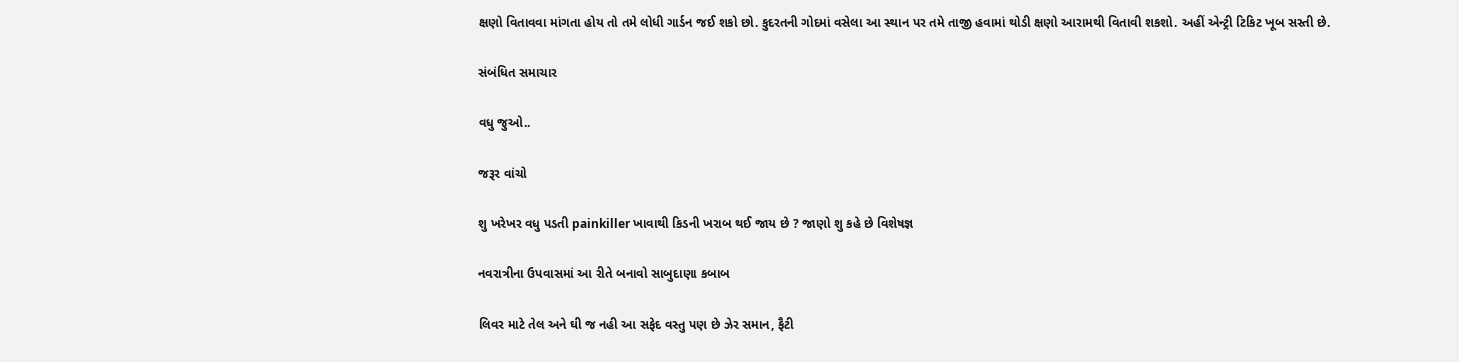ક્ષણો વિતાવવા માંગતા હોય તો તમે લોધી ગાર્ડન જઈ શકો છો. કુદરતની ગોદમાં વસેલા આ સ્થાન પર તમે તાજી હવામાં થોડી ક્ષણો આરામથી વિતાવી શકશો. અહીં એન્ટ્રી ટિકિટ ખૂબ સસ્તી છે.

સંબંધિત સમાચાર

વધુ જુઓ..

જરૂર વાંચો

શુ ખરેખર વધુ પડતી painkiller ખાવાથી કિડની ખરાબ થઈ જાય છે ? જાણો શુ કહે છે વિશેષજ્ઞ

નવરાત્રીના ઉપવાસમાં આ રીતે બનાવો સાબુદાણા કબાબ

લિવર માટે તેલ અને ઘી જ નહી આ સફેદ વસ્તુ પણ છે ઝેર સમાન, ફૈટી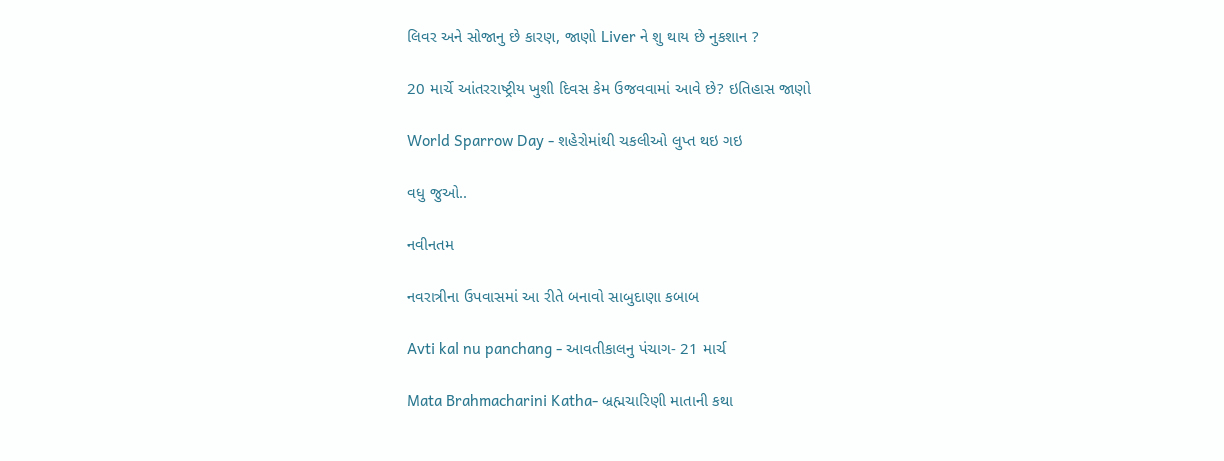લિવર અને સોજાનુ છે કારણ, જાણો Liver ને શુ થાય છે નુકશાન ?

20 માર્ચે આંતરરાષ્ટ્રીય ખુશી દિવસ કેમ ઉજવવામાં આવે છે? ઇતિહાસ જાણો

World Sparrow Day - શહેરોમાંથી ચકલીઓ લુપ્ત થઇ ગઇ

વધુ જુઓ..

નવીનતમ

નવરાત્રીના ઉપવાસમાં આ રીતે બનાવો સાબુદાણા કબાબ

Avti kal nu panchang - આવતીકાલનુ પંચાગ- 21 માર્ચ

Mata Brahmacharini Katha- બ્રહ્મચારિણી માતાની કથા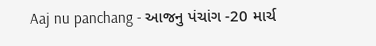Aaj nu panchang - આજનુ પંચાંગ -20 માર્ચ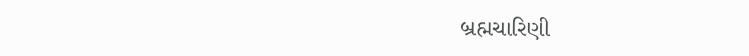બ્રહ્મચારિણી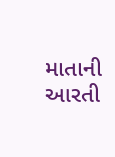માતાની આરતી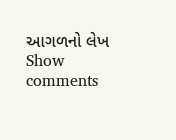આગળનો લેખ
Show comments